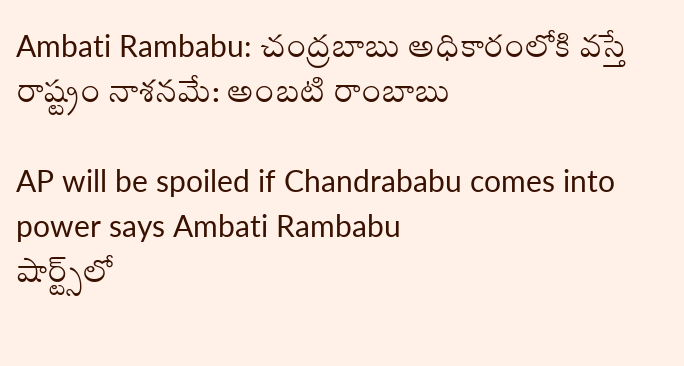Ambati Rambabu: చంద్రబాబు అధికారంలోకి వస్తే రాష్ట్రం నాశనమే: అంబటి రాంబాబు

AP will be spoiled if Chandrababu comes into power says Ambati Rambabu
షార్ట్స్‌లో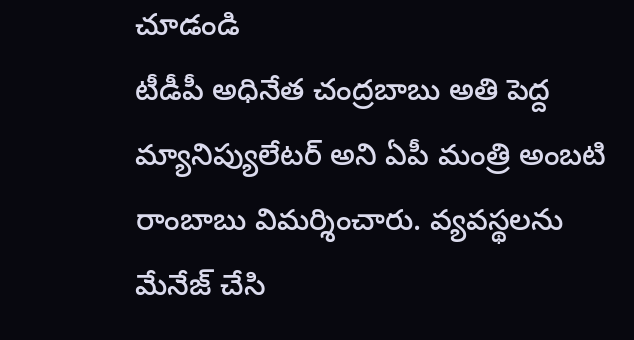చూడండి
టీడీపీ అధినేత చంద్రబాబు అతి పెద్ద మ్యానిప్యులేటర్ అని ఏపీ మంత్రి అంబటి రాంబాబు విమర్శించారు. వ్యవస్థలను మేనేజ్ చేసి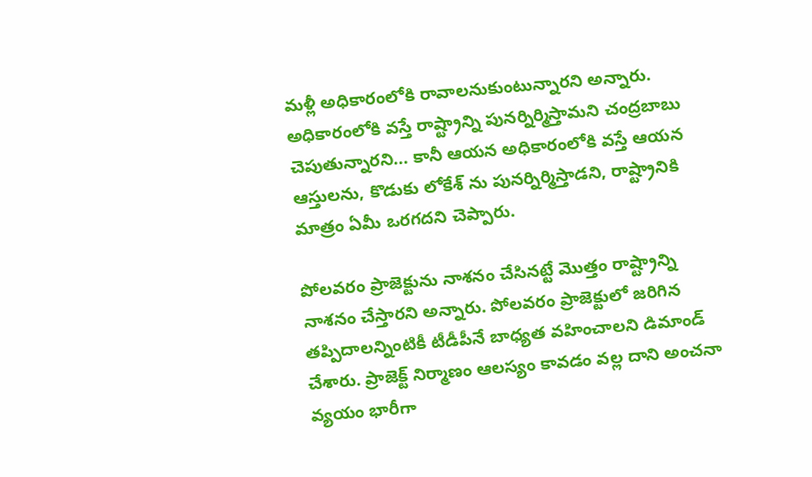మళ్లీ అధికారంలోకి రావాలనుకుంటున్నారని అన్నారు. అధికారంలోకి వస్తే రాష్ట్రాన్ని పునర్నిర్మిస్తామని చంద్రబాబు చెపుతున్నారని... కానీ ఆయన అధికారంలోకి వస్తే ఆయన ఆస్తులను, కొడుకు లోకేశ్ ను పునర్నిర్మిస్తాడని, రాష్ట్రానికి మాత్రం ఏమీ ఒరగదని చెప్పారు.

పోలవరం ప్రాజెక్టును నాశనం చేసినట్టే మొత్తం రాష్ట్రాన్ని నాశనం చేస్తారని అన్నారు. పోలవరం ప్రాజెక్టులో జరిగిన తప్పిదాలన్నింటికీ టీడీపీనే బాధ్యత వహించాలని డిమాండ్ చేశారు. ప్రాజెక్ట్ నిర్మాణం ఆలస్యం కావడం వల్ల దాని అంచనా వ్యయం భారీగా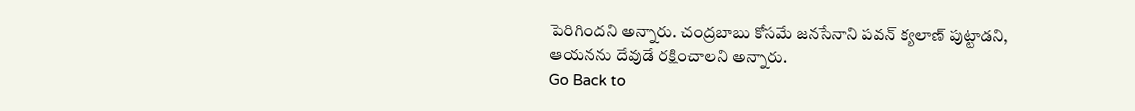పెరిగిందని అన్నారు. చంద్రబాబు కోసమే జనసేనాని పవన్ క్యలాణ్ పుట్టాడని, ఆయనను దేవుడే రక్షించాలని అన్నారు.
Go Back to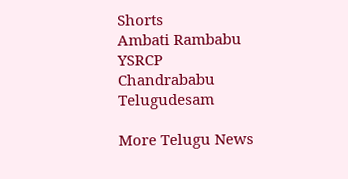Shorts
Ambati Rambabu
YSRCP
Chandrababu
Telugudesam

More Telugu News